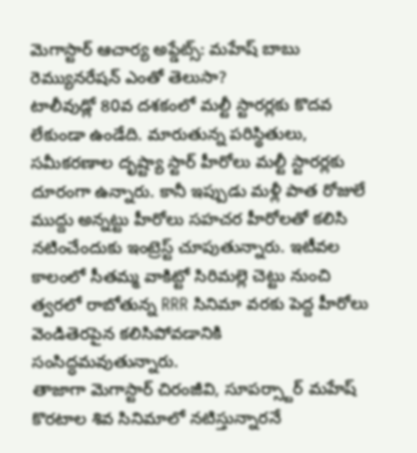మెగాస్టార్ ఆచార్య అప్డేట్స్: మహేష్ బాబు రెమ్యునరేషన్ ఎంతో తెలుసా?
టాలీవుడ్లో 80వ దశకంలో మల్టీ స్టారర్లకు కొదవ లేకుండా ఉండేది. మారుతున్న పరిస్థితులు, సమీకరణాల దృష్ట్యా స్టార్ హీరోలు మల్టీ స్టారర్లకు దూరంగా ఉన్నారు. కానీ ఇప్పుడు మళ్లీ పాత రోజులే ముద్దు అన్నట్టు హీరోలు సహచర హీరోలతో కలిసి నటించేందుకు ఇంట్రెస్ట్ చూపుతున్నారు. ఇటీవల కాలంలో సీతమ్మ వాకిట్టో సిరిమల్లె చెట్టు నుంచి త్వరలో రాబోతున్న RRR సినిమా వరకు పెద్ద హీరోలు వెండితెరపైన కలిసిపోవడానికి సంసిద్ధమవుతున్నారు.
తాజాగా మెగాస్టార్ చిరంజీవి, సూపర్స్టార్ మహేష్ కొరటాల శివ సినిమాలో నటిస్తున్నారనే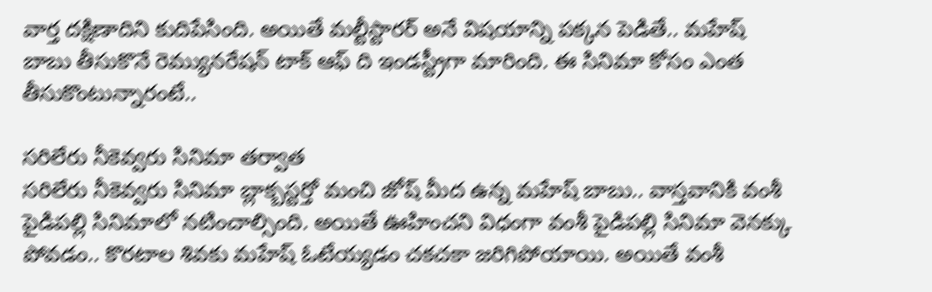వార్త దక్షిణాదిని కుదిపేసింది. అయితే మల్టీస్టారర్ అనే విషయాన్ని పక్కన పెడితే.. మహేష్ బాబు తీసుకొనే రెమ్యునరేషన్ టాక్ ఆఫ్ ది ఇండస్ట్రీగా మారింది. ఈ సినిమా కోసం ఎంత తీసుకొంటున్నారంటే..

సరిలేరు నీకెవ్వరు సినిమా తర్వాత
సరిలేరు నీకెవ్వరు సినిమా బ్లాక్బస్టర్తో మంచి జోష్ మీద ఉన్న మహేష్ బాబు.. వాస్తవానికి వంశీ పైడిపల్లి సినిమాలో నటించాల్సింది. అయితే ఊహించని విధంగా వంశీ పైడిపల్లి సినిమా వెనక్కు పోవడం.. కొరటాల శివకు మహేష్ ఓటేయ్యడం చకచకా జరిగిపోయాయి. అయితే వంశీ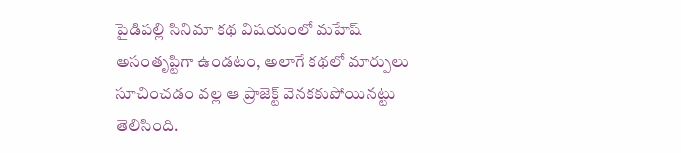పైడిపల్లి సినిమా కథ విషయంలో మహేష్ అసంతృప్టిగా ఉండటం, అలాగే కథలో మార్పులు సూచించడం వల్ల ఆ ప్రాజెక్ట్ వెనకకుపోయినట్టు తెలిసింది.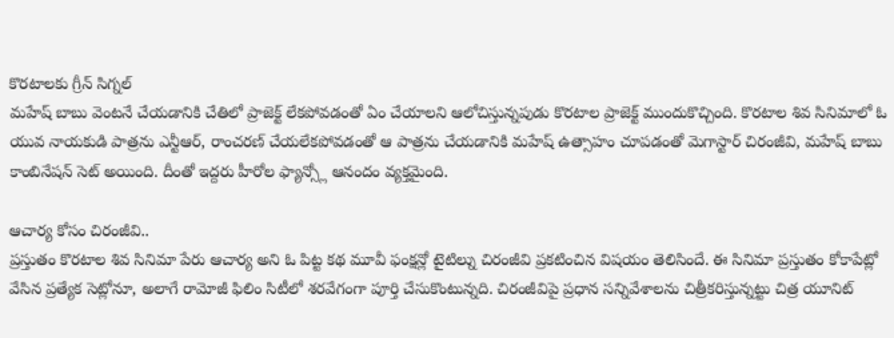కొరటాలకు గ్రీన్ సిగ్నల్
మహేష్ బాబు వెంటనే చేయడానికి చేతిలో ప్రాజెక్ట్ లేకపోవడంతో ఏం చేయాలని ఆలోచిస్తున్నపుడు కొరటాల ప్రాజెక్ట్ ముందుకొచ్చింది. కొరటాల శివ సినిమాలో ఓ యువ నాయకుడి పాత్రను ఎన్టీఆర్, రాంచరణ్ చేయలేకపోవడంతో ఆ పాత్రను చేయడానికి మహేష్ ఉత్సాహం చూపడంతో మెగాస్టార్ చిరంజీవి, మహేష్ బాబు కాంబినేషన్ సెట్ అయింది. దీంతో ఇద్దరు హీరోల ఫ్యాన్స్లో ఆనందం వ్యక్తమైంది.

ఆచార్య కోసం చిరంజీవి..
ప్రస్తుతం కొరటాల శివ సినిమా పేరు ఆచార్య అని ఓ పిట్ట కథ మూవీ ఫంక్షన్లో టైటిల్ను చిరంజీవి ప్రకటించిన విషయం తెలిసిందే. ఈ సినిమా ప్రస్తుతం కోకాపేట్లో వేసిన ప్రత్యేక సెట్లోనూ, అలాగే రామోజీ ఫిలిం సిటీలో శరవేగంగా పూర్తి చేసుకొంటున్నది. చిరంజీవిపై ప్రధాన సన్నివేశాలను చిత్రీకరిస్తున్నట్టు చిత్ర యూనిట్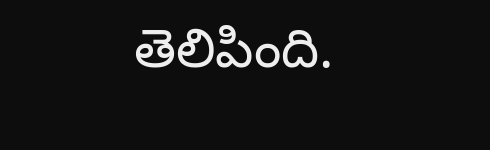తెలిపింది.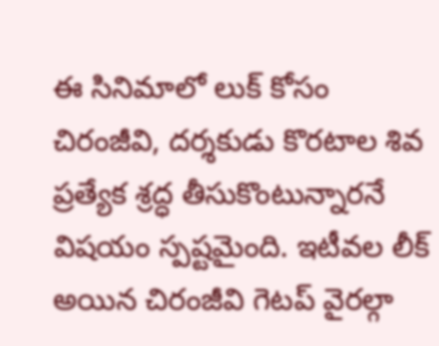ఈ సినిమాలో లుక్ కోసం చిరంజీవి, దర్శకుడు కొరటాల శివ ప్రత్యేక శ్రద్ధ తీసుకొంటున్నారనే విషయం స్పష్టమైంది. ఇటీవల లీక్ అయిన చిరంజీవి గెటప్ వైరల్గా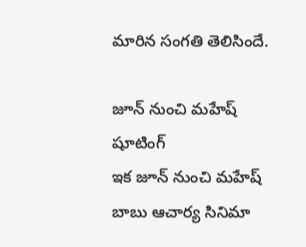మారిన సంగతి తెలిసిందే.

జూన్ నుంచి మహేష్ షూటింగ్
ఇక జూన్ నుంచి మహేష్ బాబు ఆచార్య సినిమా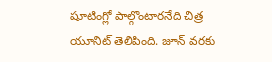షూటింగ్లో పాల్గొంటారనేది చిత్ర యూనిట్ తెలిపింది. జూన్ వరకు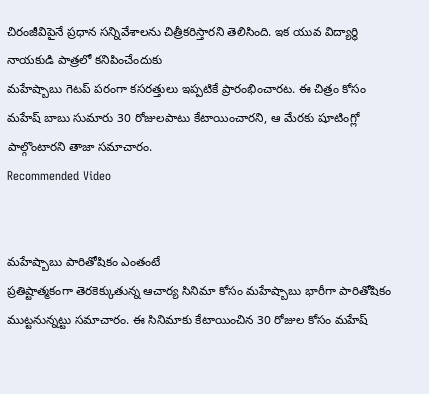చిరంజీవిపైనే ప్రధాన సన్నివేశాలను చిత్రీకరిస్తారని తెలిసింది. ఇక యువ విద్యార్థి నాయకుడి పాత్రలో కనిపించేందుకు
మహేష్బాబు గెటప్ పరంగా కసరత్తులు ఇప్పటికే ప్రారంభించారట. ఈ చిత్రం కోసం మహేష్ బాబు సుమారు 30 రోజులపాటు కేటాయించారని, ఆ మేరకు షూటింగ్లో పాల్గొంటారని తాజా సమాచారం.
Recommended Video


మహేష్బాబు పారితోషికం ఎంతంటే
ప్రతిష్టాత్మకంగా తెరకెక్కుతున్న ఆచార్య సినిమా కోసం మహేష్బాబు భారీగా పారితోషికం ముట్టనున్నట్టు సమాచారం. ఈ సినిమాకు కేటాయించిన 30 రోజుల కోసం మహేష్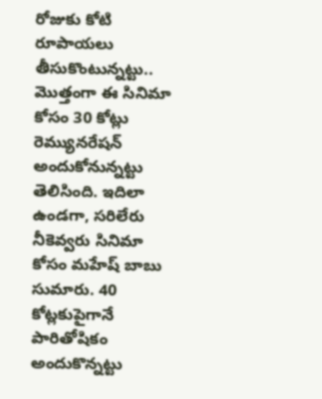రోజుకు కోటి రూపాయలు తీసుకొంటున్నట్టు.. మొత్తంగా ఈ సినిమా కోసం 30 కోట్లు రెమ్యునరేషన్ అందుకోనున్నట్టు తెలిసింది. ఇదిలా ఉండగా, సరిలేరు నీకెవ్వరు సినిమా కోసం మహేష్ బాబు సుమారు. 40 కోట్లకుపైగానే పారితోషికం అందుకొన్నట్టు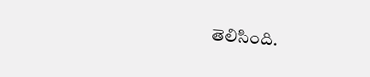తెలిసింది.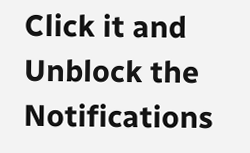Click it and Unblock the Notifications